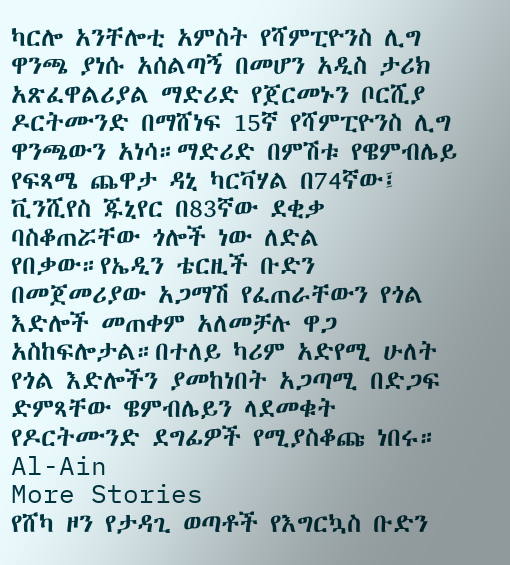ካርሎ አንቸሎቲ አምስት የሻምፒዮንስ ሊግ ዋንጫ ያነሱ አሰልጣኝ በመሆን አዲስ ታሪክ አጽፈዋልሪያል ማድሪድ የጀርመኑን ቦርሺያ ዶርትሙንድ በማሸነፍ 15ኛ የሻምፒዮንስ ሊግ ዋንጫውን አነሳ።ማድሪድ በምሽቱ የዌምብሌይ የፍጻሜ ጨዋታ ዳኒ ካርቫሃል በ74ኛው፤ ቪንሺየስ ጁኒየር በ83ኛው ደቂቃ ባስቆጠሯቸው ጎሎች ነው ለድል የበቃው።የኤዲን ቴርዚች ቡድን በመጀመሪያው አጋማሽ የፈጠራቸውን የጎል እድሎች መጠቀም አለመቻሉ ዋጋ አስከፍሎታል።በተለይ ካሪም አድየሚ ሁለት የጎል እድሎችን ያመከነበት አጋጣሚ በድጋፍ ድምጻቸው ዌምብሌይን ላደመቁት የዶርትሙንድ ደግፊዎች የሚያስቆጩ ነበሩ።
Al-Ain
More Stories
የሸካ ዞን የታዳጊ ወጣቶች የእግርኳስ ቡድን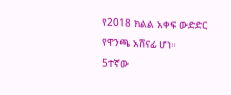የ2018 ክልል አቀፍ ውድድር የዋንጫ አሸናፊ ሆነ።
5ተኛው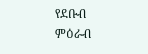የደቡብ ምዕራብ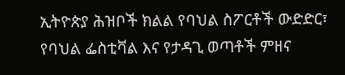ኢትዮጵያ ሕዝቦች ክልል የባህል ስፖርቶች ውድድር፣ የባህል ፌስቲቫል እና የታዳጊ ወጣቶች ምዘና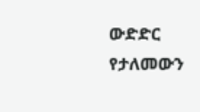ውድድር የታለመውን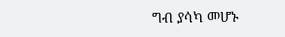ግብ ያሳካ መሆኑ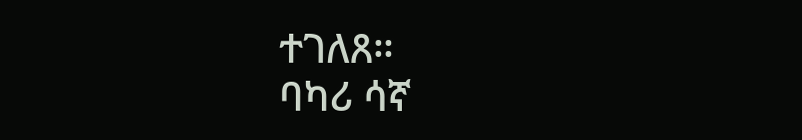ተገለጸ።
ባካሪ ሳኛ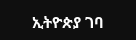ኢትዮጵያ ገባ